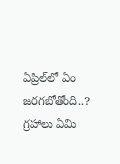ఏప్రిల్‌లో ఏం జరగబోతోంది..? గ్రహాలు ఏమి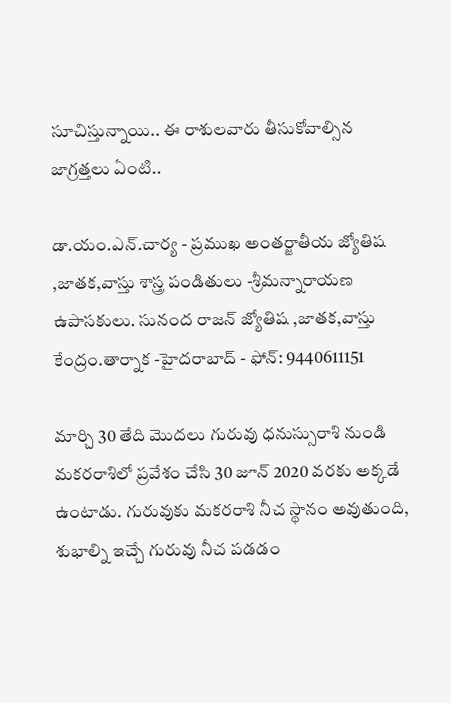సూచిస్తున్నాయి.. ఈ రాశులవారు తీసుకోవాల్సిన జాగ్రత్తలు ఏంటి..

డా.యం.ఎన్.చార్య - ప్రముఖ అంతర్జాతీయ జ్యోతిష ,జాతక,వాస్తు శాస్త్ర పండితులు -శ్రీమన్నారాయణ ఉపాసకులు. సునంద రాజన్ జ్యోతిష ,జాతక,వాస్తు కేంద్రం.తార్నాక -హైదరాబాద్ - ఫోన్: 9440611151

మార్చి 30 తేది మొదలు గురువు ధనుస్సురాశి నుండి మకరరాశిలో ప్రవేశం చేసి 30 జూన్ 2020 వరకు అక్కడే ఉంటాడు. గురువుకు మకరరాశి నీచ స్థానం అవుతుంది, శుభాల్ని ఇచ్చే గురువు నీచ పడడం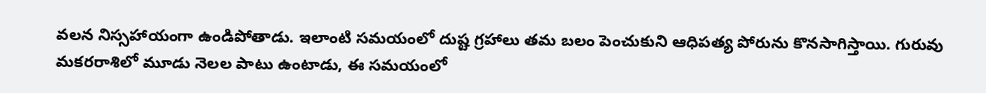వలన నిస్సహాయంగా ఉండిపోతాడు. ఇలాంటి సమయంలో దుష్ట గ్రహాలు తమ బలం పెంచుకుని ఆధిపత్య పోరును కొనసాగిస్తాయి. గురువు మకరరాశిలో మూడు నెలల పాటు ఉంటాడు, ఈ సమయంలో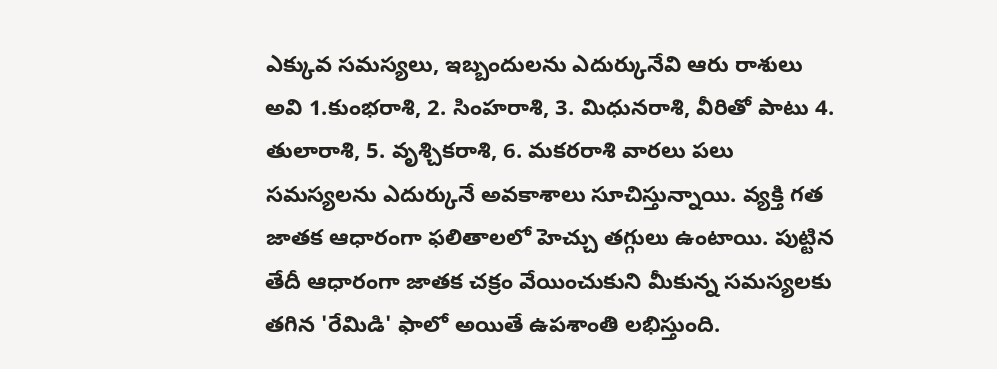ఎక్కువ సమస్యలు, ఇబ్బందులను ఎదుర్కునేవి ఆరు రాశులు అవి 1.కుంభరాశి, 2. సింహరాశి, 3. మిధునరాశి, వీరితో పాటు 4. తులారాశి, 5. వృశ్చికరాశి, 6. మకరరాశి వారలు పలు సమస్యలను ఎదుర్కునే అవకాశాలు సూచిస్తున్నాయి. వ్యక్తి గత జాతక ఆధారంగా ఫలితాలలో హెచ్చు తగ్గులు ఉంటాయి. పుట్టిన తేదీ ఆధారంగా జాతక చక్రం వేయించుకుని మీకున్న సమస్యలకు తగిన 'రేమిడి' ఫాలో అయితే ఉపశాంతి లభిస్తుంది.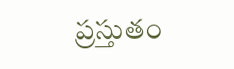ప్రస్తుతం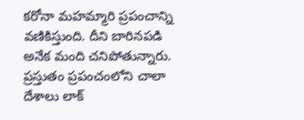కరోనా మహమ్మారి ప్రపంచాన్ని వణికిస్తుంది. దీని బారినపడి అనేక మంది చనిపోతున్నారు. ప్రస్తుతం ప్రపంచంలోని చాలా దేశాలు లాక్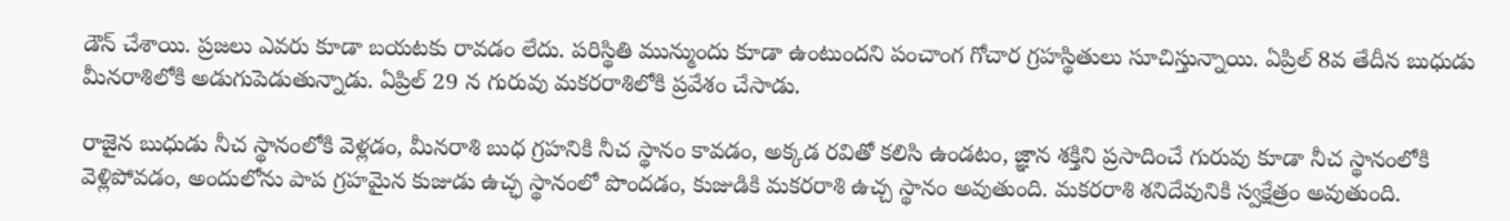డౌన్ చేశాయి. ప్రజలు ఎవరు కూడా బయటకు రావడం లేదు. పరిస్థితి మున్ముందు కూడా ఉంటుందని పంచాంగ గోచార గ్రహస్థితులు సూచిస్తున్నాయి. ఏప్రిల్ 8వ తేదీన బుధుడు మీనరాశిలోకి అడుగుపెడుతున్నాడు. ఏప్రిల్ 29 న గురువు మకరరాశిలోకి ప్రవేశం చేసాడు.

రాజైన బుధుడు నీచ స్థానంలోకి వెళ్లడం, మీనరాశి బుధ గ్రహనికి నీచ స్థానం కావడం, అక్కడ రవితో కలిసి ఉండటం, జ్ఞాన శక్తిని ప్రసాదించే గురువు కూడా నీచ స్థానంలోకి వెళ్లిపోవడం, అందులోను పాప గ్రహమైన కుజుడు ఉచ్ఛ స్థానంలో పొందడం, కుజుడికి మకరరాశి ఉచ్చ స్థానం అవుతుంది. మకరరాశి శనిదేవునికి స్వక్షేత్రం అవుతుంది.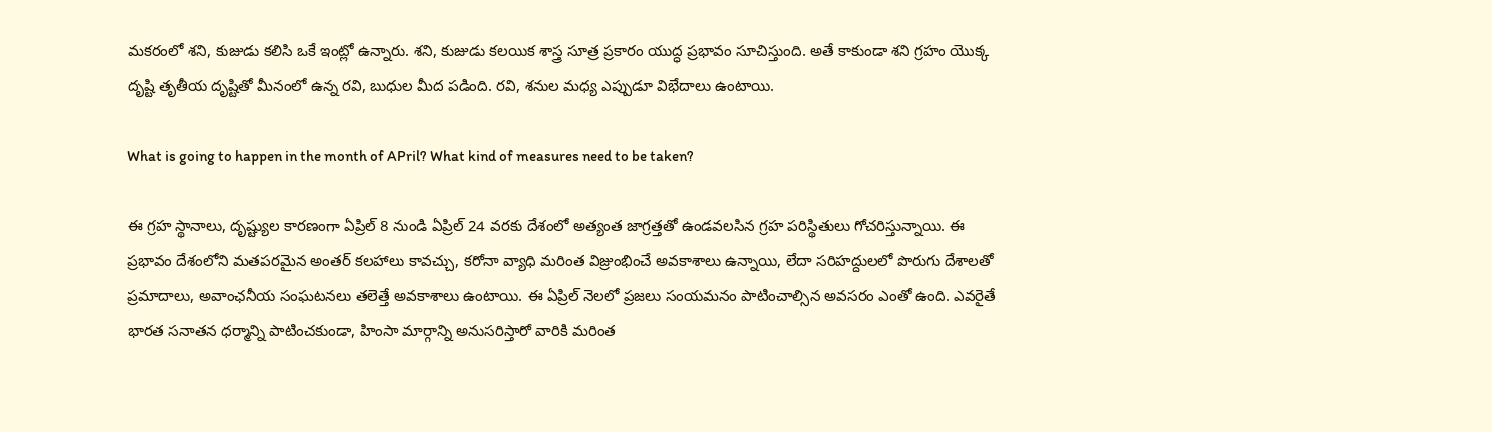మకరంలో శని, కుజుడు కలిసి ఒకే ఇంట్లో ఉన్నారు. శని, కుజుడు కలయిక శాస్త్ర సూత్ర ప్రకారం యుద్ధ ప్రభావం సూచిస్తుంది. అతే కాకుండా శని గ్రహం యొక్క దృష్టి తృతీయ దృష్టితో మీనంలో ఉన్న రవి, బుధుల మీద పడింది. రవి, శనుల మధ్య ఎప్పుడూ విభేదాలు ఉంటాయి.

What is going to happen in the month of APril? What kind of measures need to be taken?

ఈ గ్రహ స్థానాలు, దృష్ట్యుల కారణంగా ఏప్రిల్ 8 నుండి ఏప్రిల్ 24 వరకు దేశంలో అత్యంత జాగ్రత్తతో ఉండవలసిన గ్రహ పరిస్థితులు గోచరిస్తున్నాయి. ఈ ప్రభావం దేశంలోని మతపరమైన అంతర్ కలహాలు కావచ్చు, కరోనా వ్యాధి మరింత విజ్రుంభించే అవకాశాలు ఉన్నాయి, లేదా సరిహద్దులలో పొరుగు దేశాలతో ప్రమాదాలు, అవాంఛనీయ సంఘటనలు తలెత్తే అవకాశాలు ఉంటాయి. ఈ ఏప్రిల్ నెలలో ప్రజలు సంయమనం పాటించాల్సిన అవసరం ఎంతో ఉంది. ఎవరైతే భారత సనాతన ధర్మాన్ని పాటించకుండా, హింసా మార్గాన్ని అనుసరిస్తారో వారికి మరింత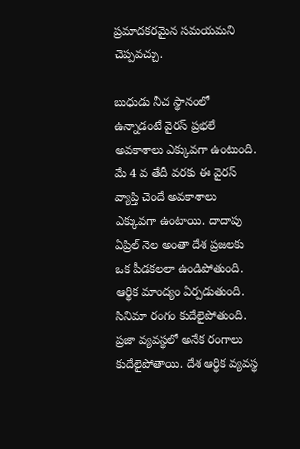ప్రమాదకరమైన సమయమని చెప్పవచ్చు.

బుధుడు నీచ స్థానంలో ఉన్నాడంటే వైరస్ ప్రభలే అవకాశాలు ఎక్కువగా ఉంటుంది. మే 4 వ తేదీ వరకు ఈ వైరస్ వ్యాప్తి చెందే అవకాశాలు ఎక్కువగా ఉంటాయి. దాదాపు ఏప్రిల్ నెల అంతా దేశ ప్రజలకు ఒక పీడకలలా ఉండిపోతుంది. ఆర్థిక మాంద్యం ఏర్పడుతుంది. సినిమా రంగం కుదేలైపోతుంది. ప్రజా వ్యవస్థలో అనేక రంగాలు కుదేలైపోతాయి. దేశ ఆర్థిక వ్యవస్థ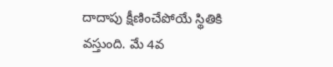దాదాపు క్షీణించేపోయే స్థితికి వస్తుంది. మే 4వ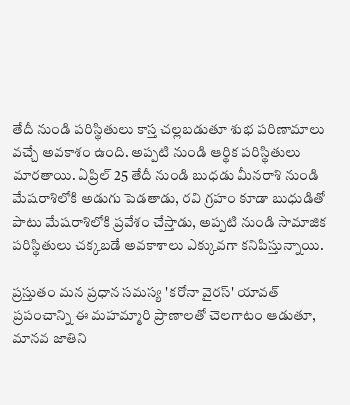తేదీ నుండి పరిస్థితులు కాస్త చల్లబడుతూ శుభ పరిణామాలు వచ్చే అవకాశం ఉంది. అప్పటి నుండి ఆర్థిక పరిస్థితులు మారతాయి. ఏప్రిల్ 25 తేదీ నుండి బుధడు మీనరాశి నుండి మేషరాశిలోకి అడుగు పెడతాడు, రవి గ్రహం కూడా బుధుడితో పాటు మేషరాశిలోకి ప్రవేశం చేస్తాడు, అప్పటి నుండి సామాజిక పరిస్థితులు చక్కబడే అవకాశాలు ఎక్కువగా కనిపిస్తున్నాయి.

ప్రస్తుతం మన ప్రధాన సమస్య 'కరోనా వైరస్' యావత్ ప్రపంచాన్ని ఈ మహమ్మారి ప్రాణాలతో చెలగాటం ఆడుతూ, మానవ జాతిని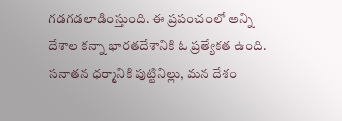గడగడలాడింస్తుంది. ఈ ప్రపంచంలో అన్ని దేశాల కన్నా భారతదేశానికి ఓ ప్రత్యేకత ఉంది. సనాతన ధర్మానికి పుట్టినిల్లు, మన దేశం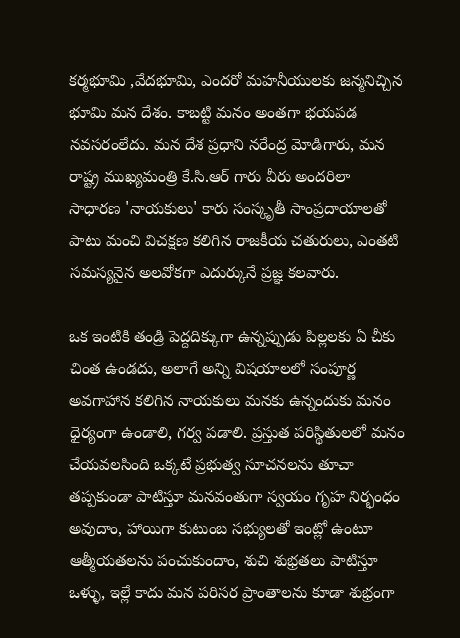కర్మభూమి ,వేదభూమి, ఎందరో మహనీయులకు జన్మనిచ్చిన భూమి మన దేశం. కాబట్టి మనం అంతగా భయపడ నవసరంలేదు. మన దేశ ప్రధాని నరేంద్ర మోడిగారు, మన రాష్ట్ర ముఖ్యమంత్రి కే.సి.ఆర్ గారు వీరు అందరిలా సాధారణ 'నాయకులు' కారు సంస్కృతీ సాంప్రదాయాలతో పాటు మంచి విచక్షణ కలిగిన రాజకీయ చతురులు, ఎంతటి సమస్యనైన అలవోకగా ఎదుర్కునే ప్రజ్ఞ కలవారు.

ఒక ఇంటికి తండ్రి పెద్దదిక్కుగా ఉన్నప్పుడు పిల్లలకు ఏ చీకు చింత ఉండదు, అలాగే అన్ని విషయాలలో సంపూర్ణ అవగాహాన కలిగిన నాయకులు మనకు ఉన్నందుకు మనం ధైర్యంగా ఉండాలి, గర్వ పడాలి. ప్రస్తుత పరిస్థితులలో మనం చేయవలసింది ఒక్కటే ప్రభుత్వ సూచనలను తూచా తప్పకుండా పాటిస్తూ మనవంతుగా స్వయం గృహ నిర్భంధం అవుదాం, హాయిగా కుటుంబ సభ్యులతో ఇంట్లో ఉంటూ ఆత్మీయతలను పంచుకుందాం, శుచి శుభ్రతలు పాటిస్తూ ఒళ్ళు, ఇల్లే కాదు మన పరిసర ప్రాంతాలను కూడా శుభ్రంగా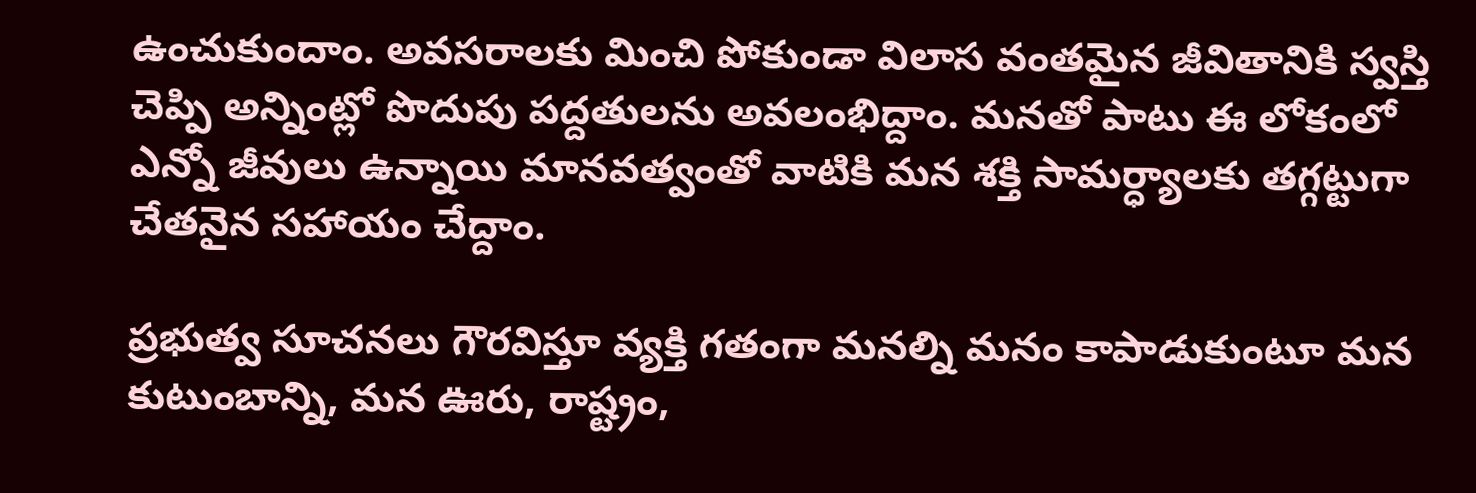ఉంచుకుందాం. అవసరాలకు మించి పోకుండా విలాస వంతమైన జీవితానికి స్వస్తి చెప్పి అన్నింట్లో పొదుపు పద్దతులను అవలంభిద్దాం. మనతో పాటు ఈ లోకంలో ఎన్నో జీవులు ఉన్నాయి మానవత్వంతో వాటికి మన శక్తి సామర్ధ్యాలకు తగ్గట్టుగా చేతనైన సహాయం చేద్దాం.

ప్రభుత్వ సూచనలు గౌరవిస్తూ వ్యక్తి గతంగా మనల్ని మనం కాపాడుకుంటూ మన కుటుంబాన్ని, మన ఊరు, రాష్ట్రం,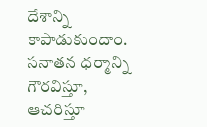దేశాన్ని కాపాడుకుందాం. సనాతన ధర్మాన్ని గౌరవిస్తూ, ఆచరిస్తూ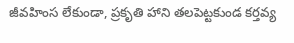జీవహింస లేకుండా, ప్రకృతి హాని తలపెట్టకుండ కర్తవ్య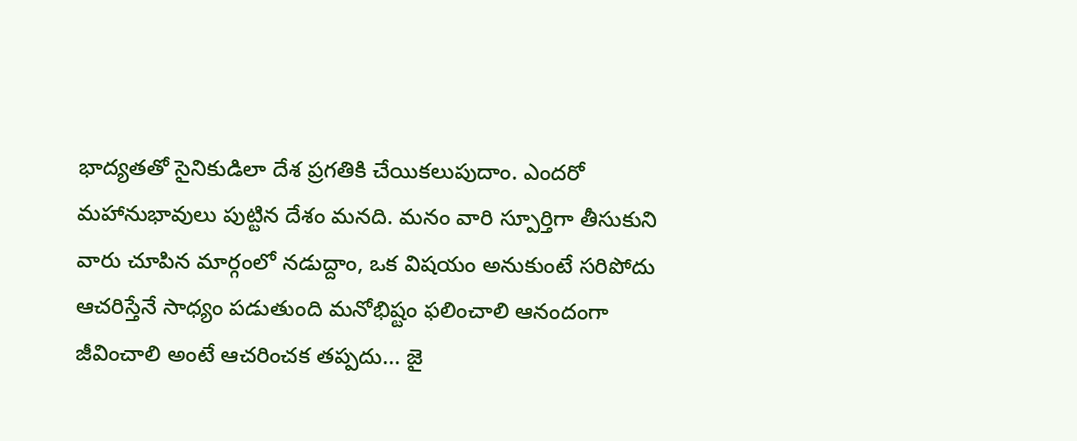భాద్యతతో సైనికుడిలా దేశ ప్రగతికి చేయికలుపుదాం. ఎందరో మహానుభావులు పుట్టిన దేశం మనది. మనం వారి స్పూర్తిగా తీసుకుని వారు చూపిన మార్గంలో నడుద్దాం, ఒక విషయం అనుకుంటే సరిపోదు ఆచరిస్తేనే సాధ్యం పడుతుంది మనోభిష్టం ఫలించాలి ఆనందంగా జీవించాలి అంటే ఆచరించక తప్పదు... జై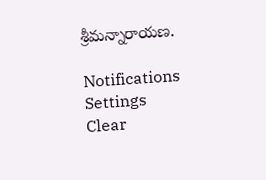శ్రీమన్నారాయణ.

Notifications
Settings
Clear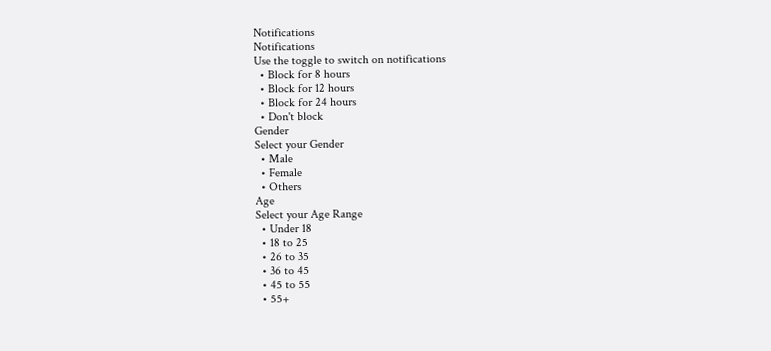Notifications
Notifications
Use the toggle to switch on notifications
  • Block for 8 hours
  • Block for 12 hours
  • Block for 24 hours
  • Don't block
Gender
Select your Gender
  • Male
  • Female
  • Others
Age
Select your Age Range
  • Under 18
  • 18 to 25
  • 26 to 35
  • 36 to 45
  • 45 to 55
  • 55+